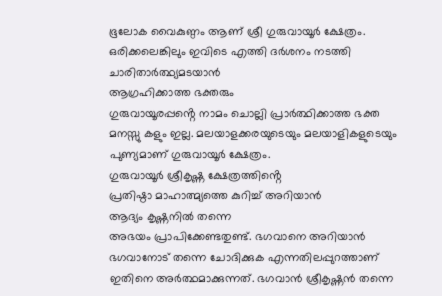ഭൂലോക വൈകുണ്ഠം ആണ് ശ്രീ ഗുരുവായൂർ ക്ഷേത്രം.
ഒരിക്കലെങ്കിലും ഇവിടെ എത്തി ദർശനം നടത്തി ചാരിതാർത്ഥ്യമടയാൻ
ആഗ്രഹിക്കാത്ത ഭക്തരും
ഗുരുവായൂരപ്പൻ്റെ നാമം ചൊല്ലി പ്രാർത്ഥിക്കാത്ത ഭക്ത മനസ്സു കളും ഇല്ല. മലയാളക്കരയുടെയും മലയാളികളുടെയും പുണ്യമാണ് ഗുരുവായൂർ ക്ഷേത്രം.
ഗുരുവായൂർ ശ്രീകൃഷ്ണ ക്ഷേത്രത്തിൻ്റെ
പ്രതിഷ്ഠാ മാഹാത്മ്യത്തെ കുറിച്ച് അറിയാൻ
ആദ്യം കൃഷ്ണനിൽ തന്നെ
അഭയം പ്രാപിക്കേണ്ടതുണ്ട്. ഭഗവാനെ അറിയാൻ ഭഗവാനോട് തന്നെ ചോദിക്കുക എന്നതിലപ്പുറത്താണ് ഇതിനെ അർത്ഥമാക്കുന്നത്. ഭഗവാൻ ശ്രീകൃഷ്ണൻ തന്നെ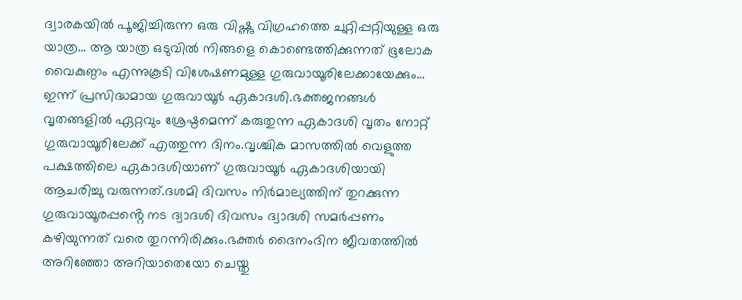ദ്വാരകയിൽ പൂജിച്ചിരുന്ന ഒരു വിഷ്ണു വിഗ്രഹത്തെ ചുറ്റിപ്പറ്റിയുള്ള ഒരു യാത്ര… ആ യാത്ര ഒടുവിൽ നിങ്ങളെ കൊണ്ടെത്തിക്കുന്നത് ഭൂലോക വൈകുണ്ഠം എന്നുകൂടി വിശേഷണമുള്ള ഗുരുവായൂരിലേക്കായേക്കും… ഇന്ന് പ്രസിദ്ധമായ ഗുരുവായൂർ ഏകാദശി.ഭക്തജനങ്ങൾ വൃതങ്ങളിൽ ഏറ്റവും ശ്രേഷ്ഠമെന്ന് കരുതുന്ന ഏകാദശി വൃതം നോറ്റ് ഗുരുവായൂരിലേക്ക് എത്തുന്ന ദിനം.വൃശ്ചിക മാസത്തിൽ വെളുത്ത പക്ഷത്തിലെ ഏകാദശിയാണ് ഗുരുവായൂർ ഏകാദശിയായി ആചരിച്ചു വരുന്നത്.ദശമി ദിവസം നിർമാല്യത്തിന് തുറക്കുന്ന ഗുരുവായൂരപ്പൻ്റെ നട ദ്വാദശി ദിവസം ദ്വാദശി സമർപ്പണം കഴിയുന്നത് വരെ തുറന്നിരിക്കും.ഭക്തർ ദൈനംദിന ജീവതത്തിൽ അറിഞ്ഞോ അറിയാതെയോ ചെയ്തു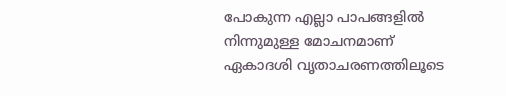പോകുന്ന എല്ലാ പാപങ്ങളിൽ നിന്നുമുള്ള മോചനമാണ് ഏകാദശി വൃതാചരണത്തിലൂടെ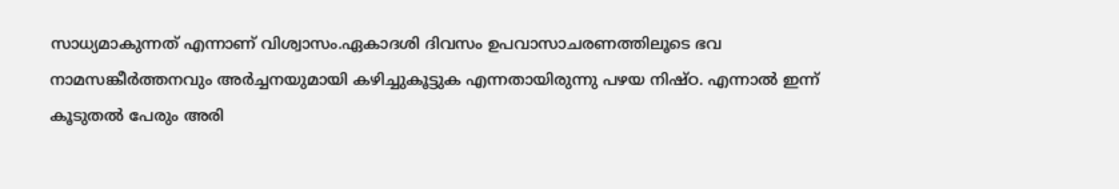സാധ്യമാകുന്നത് എന്നാണ് വിശ്വാസം.ഏകാദശി ദിവസം ഉപവാസാചരണത്തിലൂടെ ഭവ നാമസങ്കീർത്തനവും അർച്ചനയുമായി കഴിച്ചുകൂട്ടുക എന്നതായിരുന്നു പഴയ നിഷ്ഠ. എന്നാൽ ഇന്ന് കൂടുതൽ പേരും അരി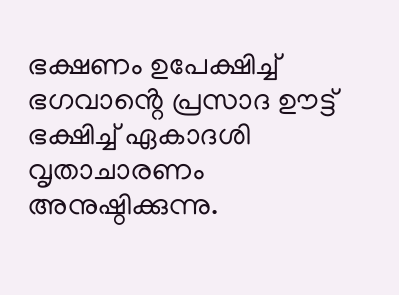ഭക്ഷണം ഉപേക്ഷിച്ച് ഭഗവാൻ്റെ പ്രസാദ ഊട്ട് ഭക്ഷിച്ച് ഏകാദശി വൃതാചാരണം അനുഷ്ഠിക്കുന്നു.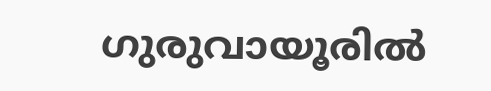ഗുരുവായൂരിൽ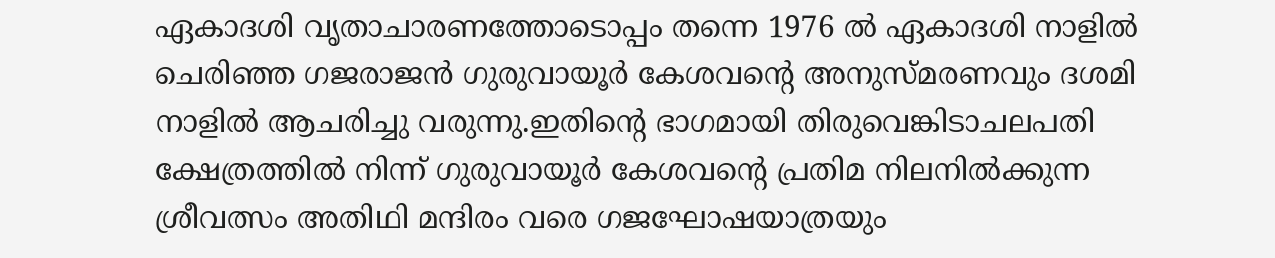ഏകാദശി വൃതാചാരണത്തോടൊപ്പം തന്നെ 1976 ൽ ഏകാദശി നാളിൽ ചെരിഞ്ഞ ഗജരാജൻ ഗുരുവായൂർ കേശവൻ്റെ അനുസ്മരണവും ദശമി നാളിൽ ആചരിച്ചു വരുന്നു.ഇതിൻ്റെ ഭാഗമായി തിരുവെങ്കിടാചലപതി ക്ഷേത്രത്തിൽ നിന്ന് ഗുരുവായൂർ കേശവൻ്റെ പ്രതിമ നിലനിൽക്കുന്ന ശ്രീവത്സം അതിഥി മന്ദിരം വരെ ഗജഘോഷയാത്രയും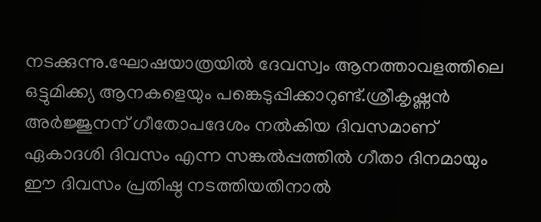നടക്കുന്നു.ഘോഷയാത്രയിൽ ദേവസ്വം ആനത്താവളത്തിലെ ഒട്ടുമിക്ക്യ ആനകളെയും പങ്കെടുപ്പിക്കാറുണ്ട്.ശ്രീകൃഷ്ണൻ അർജ്ജുനന് ഗീതോപദേശം നൽകിയ ദിവസമാണ് ഏകാദശി ദിവസം എന്ന സങ്കൽപ്പത്തിൽ ഗീതാ ദിനമായും ഈ ദിവസം പ്രതിഷ്ഠ നടത്തിയതിനാൽ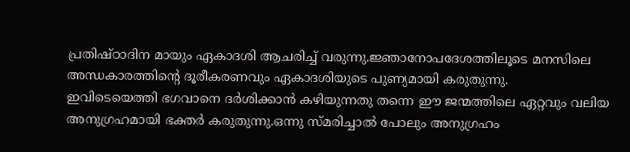പ്രതിഷ്ഠാദിന മായും ഏകാദശി ആചരിച്ച് വരുന്നു.ജ്ഞാനോപദേശത്തിലൂടെ മനസിലെ അന്ധകാരത്തിൻ്റെ ദൂരീകരണവും ഏകാദശിയുടെ പുണ്യമായി കരുതുന്നു.
ഇവിടെയെത്തി ഭഗവാനെ ദർശിക്കാൻ കഴിയുന്നതു തന്നെ ഈ ജന്മത്തിലെ ഏറ്റവും വലിയ അനുഗ്രഹമായി ഭക്തർ കരുതുന്നു.ഒന്നു സ്മരിച്ചാൽ പോലും അനുഗ്രഹം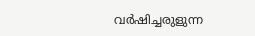വർഷിച്ചരുളുന്ന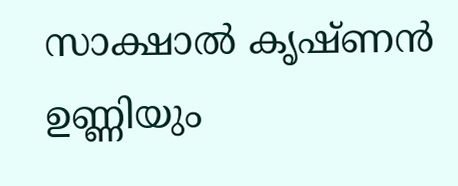സാക്ഷാൽ കൃഷ്ണൻ ഉണ്ണിയും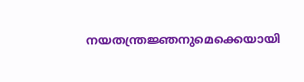നയതന്ത്രജ്ഞനുമെക്കെയായി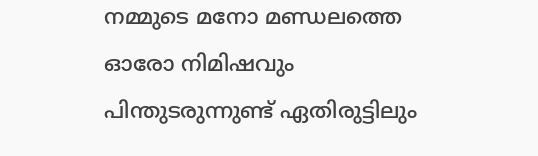നമ്മുടെ മനോ മണ്ഡലത്തെ ഓരോ നിമിഷവും പിന്തുടരുന്നുണ്ട് ഏതിരുട്ടിലും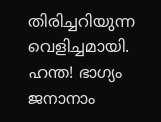തിരിച്ചറിയുന്ന വെളിച്ചമായി.
ഹന്ത! ഭാഗ്യം ജനാനാം